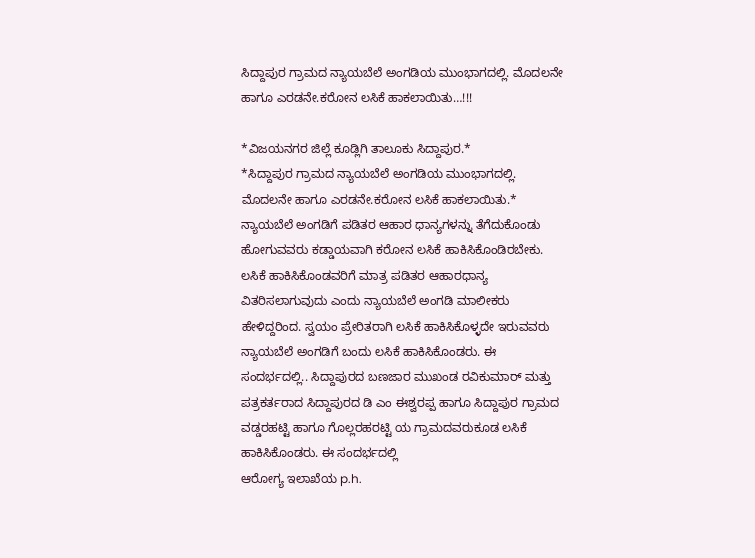ಸಿದ್ದಾಪುರ ಗ್ರಾಮದ ನ್ಯಾಯಬೆಲೆ ಅಂಗಡಿಯ ಮುಂಭಾಗದಲ್ಲಿ. ಮೊದಲನೇ ಹಾಗೂ ಎರಡನೇ.ಕರೋನ ಲಸಿಕೆ ಹಾಕಲಾಯಿತು…!!!

*ವಿಜಯನಗರ ಜಿಲ್ಲೆ ಕೂಡ್ಲಿಗಿ ತಾಲೂಕು ಸಿದ್ದಾಪುರ.*
*ಸಿದ್ದಾಪುರ ಗ್ರಾಮದ ನ್ಯಾಯಬೆಲೆ ಅಂಗಡಿಯ ಮುಂಭಾಗದಲ್ಲಿ. ಮೊದಲನೇ ಹಾಗೂ ಎರಡನೇ.ಕರೋನ ಲಸಿಕೆ ಹಾಕಲಾಯಿತು.* ನ್ಯಾಯಬೆಲೆ ಅಂಗಡಿಗೆ ಪಡಿತರ ಆಹಾರ ಧಾನ್ಯಗಳನ್ನು ತೆಗೆದುಕೊಂಡು ಹೋಗುವವರು ಕಡ್ಡಾಯವಾಗಿ ಕರೋನ ಲಸಿಕೆ ಹಾಕಿಸಿಕೊಂಡಿರಬೇಕು. ಲಸಿಕೆ ಹಾಕಿಸಿಕೊಂಡವರಿಗೆ ಮಾತ್ರ ಪಡಿತರ ಆಹಾರಧಾನ್ಯ ವಿತರಿಸಲಾಗುವುದು ಎಂದು ನ್ಯಾಯಬೆಲೆ ಅಂಗಡಿ ಮಾಲೀಕರು ಹೇಳಿದ್ದರಿಂದ. ಸ್ವಯಂ ಪ್ರೇರಿತರಾಗಿ ಲಸಿಕೆ ಹಾಕಿಸಿಕೊಳ್ಳದೇ ಇರುವವರು ನ್ಯಾಯಬೆಲೆ ಅಂಗಡಿಗೆ ಬಂದು ಲಸಿಕೆ ಹಾಕಿಸಿಕೊಂಡರು. ಈ ಸಂದರ್ಭದಲ್ಲಿ.. ಸಿದ್ದಾಪುರದ ಬಣಜಾರ ಮುಖಂಡ ರವಿಕುಮಾರ್ ಮತ್ತು ಪತ್ರಕರ್ತರಾದ ಸಿದ್ದಾಪುರದ ಡಿ ಎಂ ಈಶ್ವರಪ್ಪ ಹಾಗೂ ಸಿದ್ದಾಪುರ ಗ್ರಾಮದ ವಡ್ಡರಹಟ್ಟಿ ಹಾಗೂ ಗೊಲ್ಲರಹರಟ್ಟಿ ಯ ಗ್ರಾಮದವರುಕೂಡ ಲಸಿಕೆ ಹಾಕಿಸಿಕೊಂಡರು. ಈ ಸಂದರ್ಭದಲ್ಲಿ
ಆರೋಗ್ಯ ಇಲಾಖೆಯ p.h.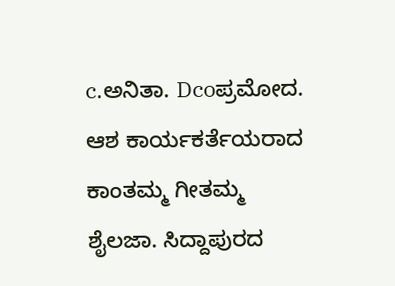c.ಅನಿತಾ. Dcoಪ್ರಮೋದ. ಆಶ ಕಾರ್ಯಕರ್ತೆಯರಾದ ಕಾಂತಮ್ಮ ಗೀತಮ್ಮ ಶೈಲಜಾ. ಸಿದ್ದಾಪುರದ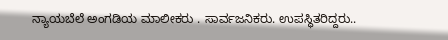ನ್ಯಾಯಬೆಲೆ ಅಂಗಡಿಯ ಮಾಲೀಕರು . ಸಾರ್ವಜನಿಕರು. ಉಪಸ್ಥಿತರಿದ್ದರು..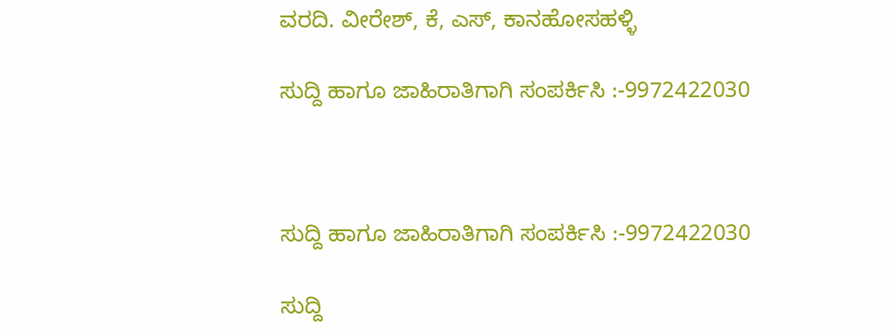ವರದಿ. ವೀರೇಶ್, ಕೆ, ಎಸ್, ಕಾನಹೋಸಹಳ್ಳಿ

ಸುದ್ದಿ ಹಾಗೂ ಜಾಹಿರಾತಿಗಾಗಿ ಸಂಪರ್ಕಿಸಿ :-9972422030



ಸುದ್ದಿ ಹಾಗೂ ಜಾಹಿರಾತಿಗಾಗಿ ಸಂಪರ್ಕಿಸಿ :-9972422030

ಸುದ್ದಿ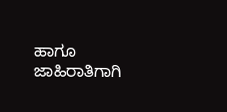ಹಾಗೂ ಜಾಹಿರಾತಿಗಾಗಿ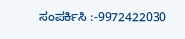ಸಂಪರ್ಕಿಸಿ :-9972422030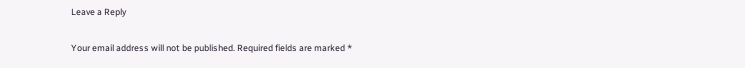Leave a Reply

Your email address will not be published. Required fields are marked *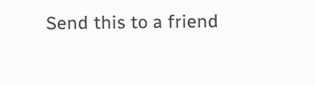Send this to a friend